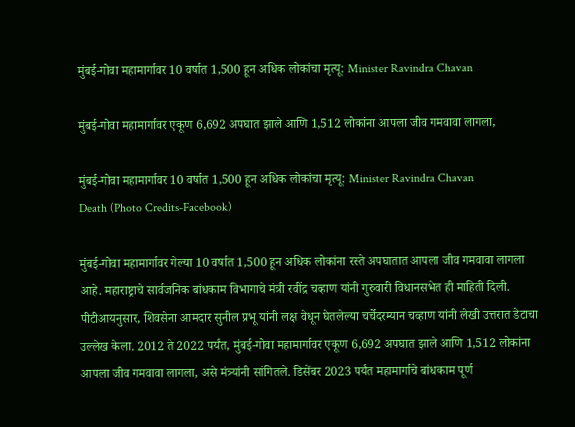मुंबई-गोवा महामार्गावर 10 वर्षात 1,500 हून अधिक लोकांचा मृत्यू: Minister Ravindra Chavan

मुंबई-गोवा महामार्गावर एकूण 6,692 अपघात झाले आणि 1,512 लोकांना आपला जीव गमवावा लागला,

मुंबई-गोवा महामार्गावर 10 वर्षात 1,500 हून अधिक लोकांचा मृत्यू: Minister Ravindra Chavan
Death (Photo Credits-Facebook)

मुंबई-गोवा महामार्गावर गेल्या 10 वर्षात 1,500 हून अधिक लोकांना रस्ते अपघातात आपला जीव गमवावा लागला आहे. महाराष्ट्राचे सार्वजनिक बांधकाम विभागाचे मंत्री रवींद्र चव्हाण यांनी गुरुवारी विधानसभेत ही माहिती दिली. पीटीआयनुसार, शिवसेना आमदार सुनील प्रभू यांनी लक्ष वेधून घेतलेल्या चर्चेदरम्यान चव्हाण यांनी लेखी उत्तरात डेटाचा उल्लेख केला. 2012 ते 2022 पर्यंत, मुंबई-गोवा महामार्गावर एकूण 6,692 अपघात झाले आणि 1,512 लोकांना आपला जीव गमवावा लागला, असे मंत्र्यांनी सांगितले. डिसेंबर 2023 पर्यंत महामार्गाचे बांधकाम पूर्ण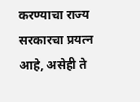करण्याचा राज्य सरकारचा प्रयत्न आहे, असेही ते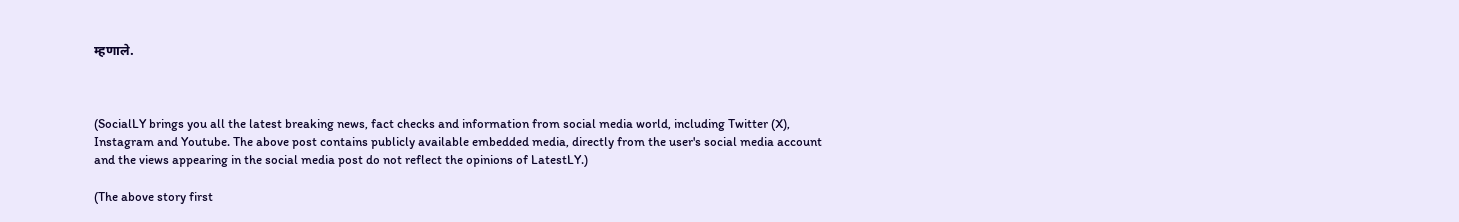म्हणाले.



(SocialLY brings you all the latest breaking news, fact checks and information from social media world, including Twitter (X), Instagram and Youtube. The above post contains publicly available embedded media, directly from the user's social media account and the views appearing in the social media post do not reflect the opinions of LatestLY.)

(The above story first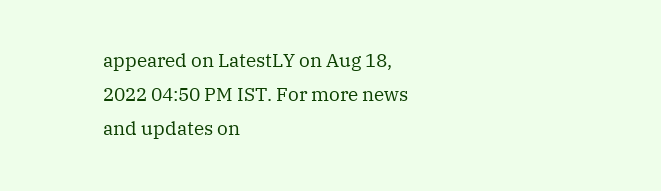appeared on LatestLY on Aug 18, 2022 04:50 PM IST. For more news and updates on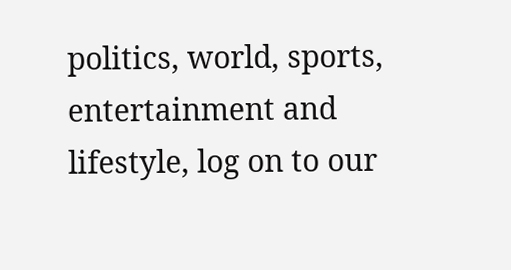politics, world, sports, entertainment and lifestyle, log on to our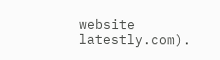website latestly.com).